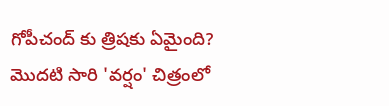గోపీచంద్ కు త్రిషకు ఏమైంది?
మొదటి సారి 'వర్షం' చిత్రంలో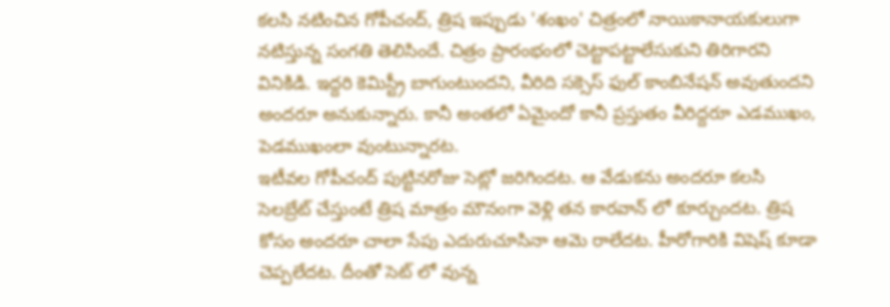కలసి నటించిన గోపీచంద్, త్రిష ఇప్పుడు 'శంఖం' చిత్రంలో నాయికానాయకులుగా నటిస్తున్న సంగతి తెలిసిందే. చిత్రం ప్రారంభంలో చెట్టాపట్టాలేసుకుని తిరిగారని వినికిడి. ఇద్దరి కెమిస్ట్రీ బాగుంటుందని, వీరిది సక్సెస్ ఫుల్ కాంబినేషన్ అవుతుందని అందరూ అనుకున్నారు. కానీ అంతలో ఏమైందో కానీ ప్రస్తుతం వీరిద్దరూ ఎడముఖం, పెడముఖంలా వుంటున్నారట.
ఇటీవల గోపీచంద్ పుట్టినరోజు సెట్లో జరిగిందట. ఆ వేడుకను అందరూ కలసి సెలబ్రేట్ చేస్తుంటే త్రిష మాత్రం మౌనంగా వెళ్లి తన కారవాన్ లో కూర్చుందట. త్రిష కోసం అందరూ చాలా సేపు ఎదురుచూసినా ఆమె రాలేదట. హీరోగారికి విషెష్ కూడా చెప్పలేదట. దీంతో సెట్ లో వున్న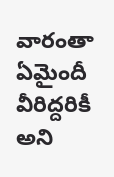వారంతా ఏమైందీ వీరిద్దరికీ అని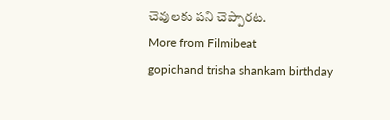చెవులకు పని చెప్పారట.
More from Filmibeat
gopichand trisha shankam birthday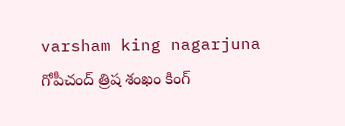varsham king nagarjuna గోపీచంద్ త్రిష శంఖం కింగ్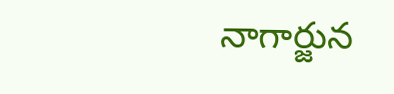నాగార్జున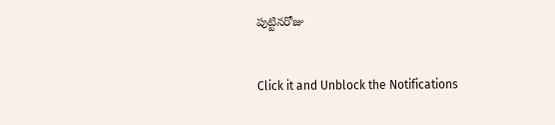పుట్టినరోజు


Click it and Unblock the Notifications